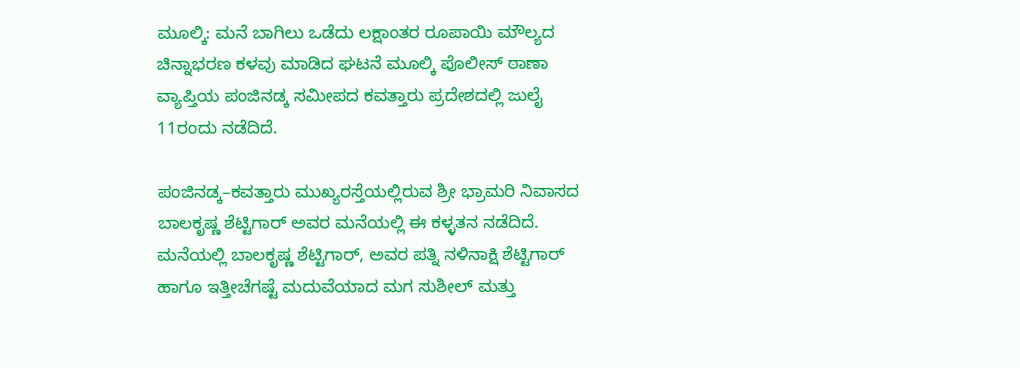ಮೂಲ್ಕಿ: ಮನೆ ಬಾಗಿಲು ಒಡೆದು ಲಕ್ಷಾಂತರ ರೂಪಾಯಿ ಮೌಲ್ಯದ ಚಿನ್ನಾಭರಣ ಕಳವು ಮಾಡಿದ ಘಟನೆ ಮೂಲ್ಕಿ ಪೊಲೀಸ್ ಠಾಣಾ ವ್ಯಾಪ್ತಿಯ ಪಂಜಿನಡ್ಕ ಸಮೀಪದ ಕವತ್ತಾರು ಪ್ರದೇಶದಲ್ಲಿ ಜುಲೈ 11ರಂದು ನಡೆದಿದೆ.

ಪಂಜಿನಡ್ಕ–ಕವತ್ತಾರು ಮುಖ್ಯರಸ್ತೆಯಲ್ಲಿರುವ ಶ್ರೀ ಭ್ರಾಮರಿ ನಿವಾಸದ ಬಾಲಕೃಷ್ಣ ಶೆಟ್ಟಿಗಾರ್ ಅವರ ಮನೆಯಲ್ಲಿ ಈ ಕಳ್ಳತನ ನಡೆದಿದೆ. ಮನೆಯಲ್ಲಿ ಬಾಲಕೃಷ್ಣ ಶೆಟ್ಟಿಗಾರ್, ಅವರ ಪತ್ನಿ ನಳಿನಾಕ್ಷಿ ಶೆಟ್ಟಿಗಾರ್ ಹಾಗೂ ಇತ್ತೀಚೆಗಷ್ಟೆ ಮದುವೆಯಾದ ಮಗ ಸುಶೀಲ್ ಮತ್ತು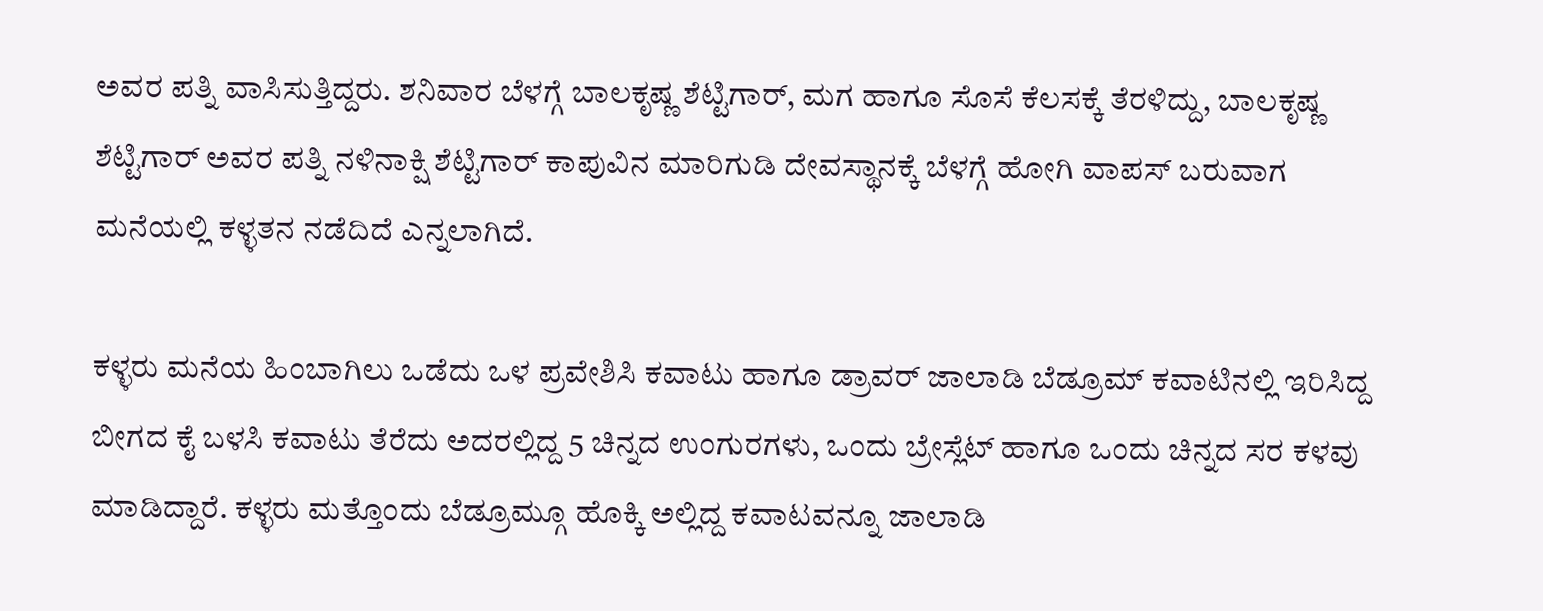ಅವರ ಪತ್ನಿ ವಾಸಿಸುತ್ತಿದ್ದರು. ಶನಿವಾರ ಬೆಳಗ್ಗೆ ಬಾಲಕೃಷ್ಣ ಶೆಟ್ಟಿಗಾರ್, ಮಗ ಹಾಗೂ ಸೊಸೆ ಕೆಲಸಕ್ಕೆ ತೆರಳಿದ್ದು, ಬಾಲಕೃಷ್ಣ ಶೆಟ್ಟಿಗಾರ್ ಅವರ ಪತ್ನಿ ನಳಿನಾಕ್ಷಿ ಶೆಟ್ಟಿಗಾರ್ ಕಾಪುವಿನ ಮಾರಿಗುಡಿ ದೇವಸ್ಥಾನಕ್ಕೆ ಬೆಳಗ್ಗೆ ಹೋಗಿ ವಾಪಸ್ ಬರುವಾಗ ಮನೆಯಲ್ಲಿ ಕಳ್ಳತನ ನಡೆದಿದೆ ಎನ್ನಲಾಗಿದೆ.

ಕಳ್ಳರು ಮನೆಯ ಹಿಂಬಾಗಿಲು ಒಡೆದು ಒಳ ಪ್ರವೇಶಿಸಿ ಕವಾಟು ಹಾಗೂ ಡ್ರಾವರ್ ಜಾಲಾಡಿ ಬೆಡ್ರೂಮ್ ಕವಾಟಿನಲ್ಲಿ ಇರಿಸಿದ್ದ ಬೀಗದ ಕೈ ಬಳಸಿ ಕವಾಟು ತೆರೆದು ಅದರಲ್ಲಿದ್ದ 5 ಚಿನ್ನದ ಉಂಗುರಗಳು, ಒಂದು ಬ್ರೇಸ್ಲೆಟ್ ಹಾಗೂ ಒಂದು ಚಿನ್ನದ ಸರ ಕಳವು ಮಾಡಿದ್ದಾರೆ. ಕಳ್ಳರು ಮತ್ತೊಂದು ಬೆಡ್ರೂಮ್ಗೂ ಹೊಕ್ಕಿ ಅಲ್ಲಿದ್ದ ಕವಾಟವನ್ನೂ ಜಾಲಾಡಿ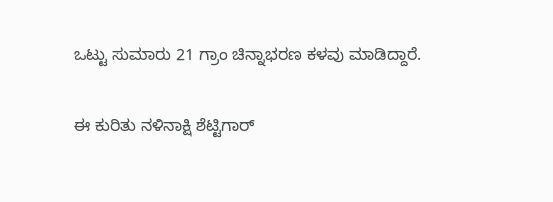ಒಟ್ಟು ಸುಮಾರು 21 ಗ್ರಾಂ ಚಿನ್ನಾಭರಣ ಕಳವು ಮಾಡಿದ್ದಾರೆ.

ಈ ಕುರಿತು ನಳಿನಾಕ್ಷಿ ಶೆಟ್ಟಿಗಾರ್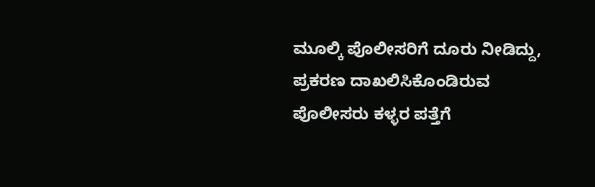ಮೂಲ್ಕಿ ಪೊಲೀಸರಿಗೆ ದೂರು ನೀಡಿದ್ದು, ಪ್ರಕರಣ ದಾಖಲಿಸಿಕೊಂಡಿರುವ ಪೊಲೀಸರು ಕಳ್ಳರ ಪತ್ತೆಗೆ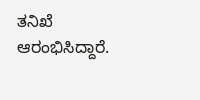ತನಿಖೆ ಆರಂಭಿಸಿದ್ದಾರೆ.